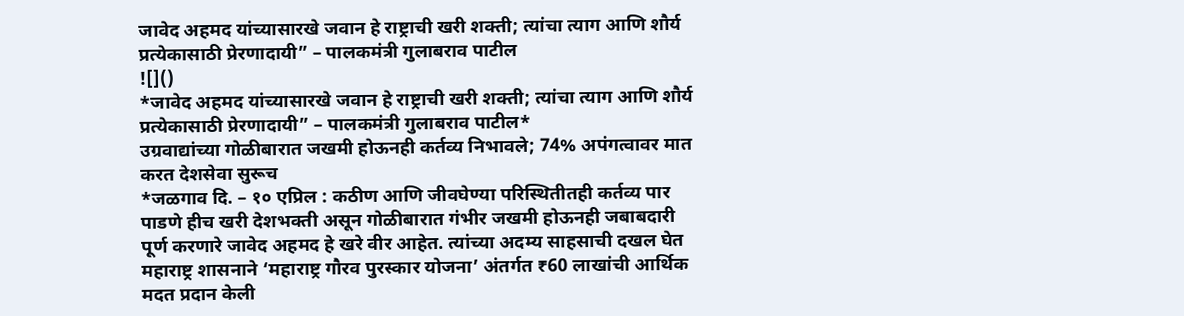जावेद अहमद यांच्यासारखे जवान हे राष्ट्राची खरी शक्ती; त्यांचा त्याग आणि शौर्य प्रत्येकासाठी प्रेरणादायी” – पालकमंत्री गुलाबराव पाटील
![]()
*जावेद अहमद यांच्यासारखे जवान हे राष्ट्राची खरी शक्ती; त्यांचा त्याग आणि शौर्य प्रत्येकासाठी प्रेरणादायी” – पालकमंत्री गुलाबराव पाटील*
उग्रवाद्यांच्या गोळीबारात जखमी होऊनही कर्तव्य निभावले; 74% अपंगत्वावर मात करत देशसेवा सुरूच
*जळगाव दि. – १० एप्रिल : कठीण आणि जीवघेण्या परिस्थितीतही कर्तव्य पार पाडणे हीच खरी देशभक्ती असून गोळीबारात गंभीर जखमी होऊनही जबाबदारी पूर्ण करणारे जावेद अहमद हे खरे वीर आहेत. त्यांच्या अदम्य साहसाची दखल घेत महाराष्ट्र शासनाने ‘महाराष्ट्र गौरव पुरस्कार योजना’ अंतर्गत ₹60 लाखांची आर्थिक मदत प्रदान केली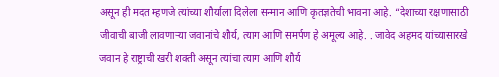असून ही मदत म्हणजे त्यांच्या शौर्याला दिलेला सन्मान आणि कृतज्ञतेची भावना आहे. “देशाच्या रक्षणासाठी जीवाची बाजी लावणाऱ्या जवानांचे शौर्य, त्याग आणि समर्पण हे अमूल्य आहे. . जावेद अहमद यांच्यासारखे जवान हे राष्ट्राची खरी शक्ती असून त्यांचा त्याग आणि शौर्य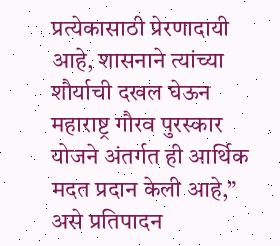प्रत्येकासाठी प्रेरणादायी आहे, शासनाने त्यांच्या शौर्याची दखल घेऊन महाराष्ट्र गौरव पुरस्कार योजने अंतर्गत ही आर्थिक मदत प्रदान केली आहे,” असे प्रतिपादन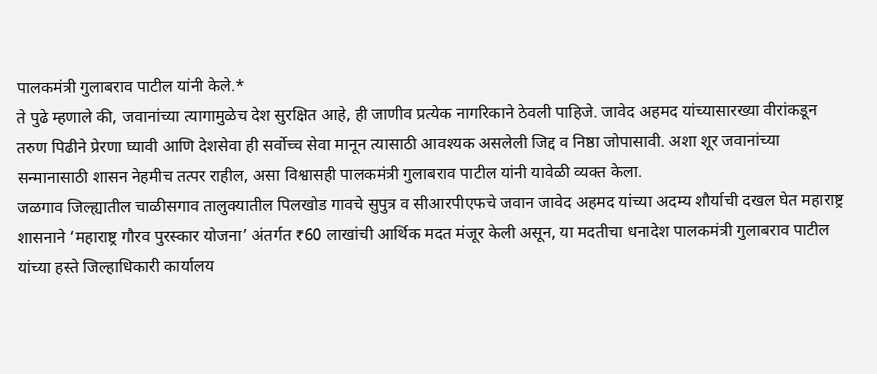पालकमंत्री गुलाबराव पाटील यांनी केले.*
ते पुढे म्हणाले की, जवानांच्या त्यागामुळेच देश सुरक्षित आहे, ही जाणीव प्रत्येक नागरिकाने ठेवली पाहिजे. जावेद अहमद यांच्यासारख्या वीरांकडून तरुण पिढीने प्रेरणा घ्यावी आणि देशसेवा ही सर्वोच्च सेवा मानून त्यासाठी आवश्यक असलेली जिद्द व निष्ठा जोपासावी. अशा शूर जवानांच्या सन्मानासाठी शासन नेहमीच तत्पर राहील, असा विश्वासही पालकमंत्री गुलाबराव पाटील यांनी यावेळी व्यक्त केला.
जळगाव जिल्ह्यातील चाळीसगाव तालुक्यातील पिलखोड गावचे सुपुत्र व सीआरपीएफचे जवान जावेद अहमद यांच्या अदम्य शौर्याची दखल घेत महाराष्ट्र शासनाने ‘महाराष्ट्र गौरव पुरस्कार योजना’ अंतर्गत ₹60 लाखांची आर्थिक मदत मंजूर केली असून, या मदतीचा धनादेश पालकमंत्री गुलाबराव पाटील यांच्या हस्ते जिल्हाधिकारी कार्यालय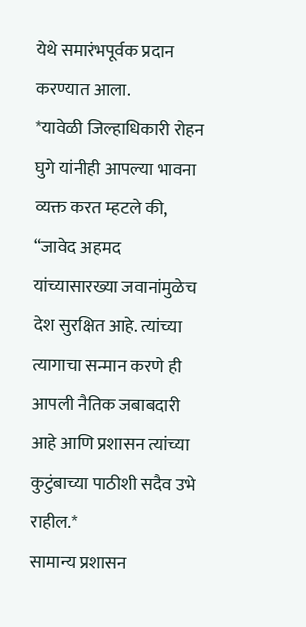येथे समारंभपूर्वक प्रदान करण्यात आला.
*यावेळी जिल्हाधिकारी रोहन घुगे यांनीही आपल्या भावना व्यक्त करत म्हटले की, “जावेद अहमद यांच्यासारख्या जवानांमुळेच देश सुरक्षित आहे. त्यांच्या त्यागाचा सन्मान करणे ही आपली नैतिक जबाबदारी आहे आणि प्रशासन त्यांच्या कुटुंबाच्या पाठीशी सदैव उभे राहील.*
सामान्य प्रशासन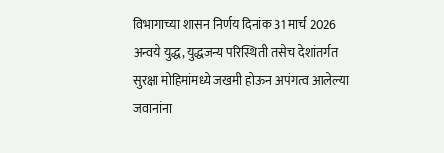विभागाच्या शासन निर्णय दिनांक 31 मार्च 2026 अन्वये युद्ध, युद्धजन्य परिस्थिती तसेच देशांतर्गत सुरक्षा मोहिमांमध्ये जखमी होऊन अपंगत्व आलेल्या जवानांना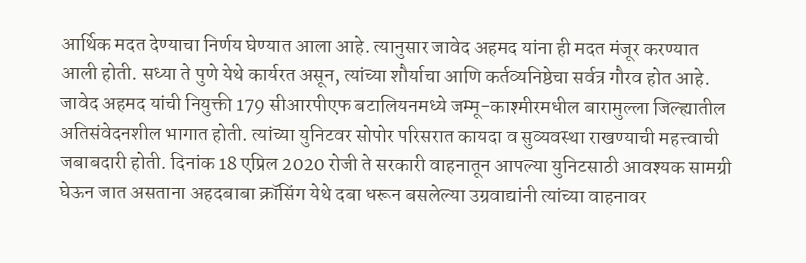आर्थिक मदत देण्याचा निर्णय घेण्यात आला आहे. त्यानुसार जावेद अहमद यांना ही मदत मंजूर करण्यात आली होती. सध्या ते पुणे येथे कार्यरत असून, त्यांच्या शौर्याचा आणि कर्तव्यनिष्ठेचा सर्वत्र गौरव होत आहे.
जावेद अहमद यांची नियुक्ती 179 सीआरपीएफ बटालियनमध्ये जम्मू-काश्मीरमधील बारामुल्ला जिल्ह्यातील अतिसंवेदनशील भागात होती. त्यांच्या युनिटवर सोपोर परिसरात कायदा व सुव्यवस्था राखण्याची महत्त्वाची जबाबदारी होती. दिनांक 18 एप्रिल 2020 रोजी ते सरकारी वाहनातून आपल्या युनिटसाठी आवश्यक सामग्री घेऊन जात असताना अहदबाबा क्रॉसिंग येथे दबा धरून बसलेल्या उग्रवाद्यांनी त्यांच्या वाहनावर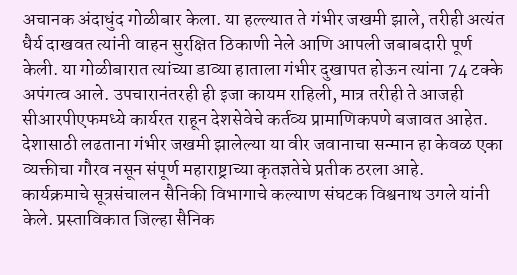अचानक अंदाधुंद गोळीबार केला. या हल्ल्यात ते गंभीर जखमी झाले, तरीही अत्यंत धैर्य दाखवत त्यांनी वाहन सुरक्षित ठिकाणी नेले आणि आपली जबाबदारी पूर्ण केली. या गोळीबारात त्यांच्या डाव्या हाताला गंभीर दुखापत होऊन त्यांना 74 टक्के अपंगत्व आले. उपचारानंतरही ही इजा कायम राहिली, मात्र तरीही ते आजही सीआरपीएफमध्ये कार्यरत राहून देशसेवेचे कर्तव्य प्रामाणिकपणे बजावत आहेत. देशासाठी लढताना गंभीर जखमी झालेल्या या वीर जवानाचा सन्मान हा केवळ एका व्यक्तीचा गौरव नसून संपूर्ण महाराष्ट्राच्या कृतज्ञतेचे प्रतीक ठरला आहे.
कार्यक्रमाचे सूत्रसंचालन सैनिकी विभागाचे कल्याण संघटक विश्वनाथ उगले यांनी केले. प्रस्ताविकात जिल्हा सैनिक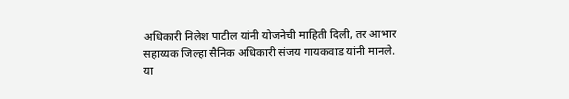अधिकारी निलेश पाटील यांनी योजनेची माहिती दिली, तर आभार सहाय्यक जिल्हा सैनिक अधिकारी संजय गायकवाड यांनी मानले.
या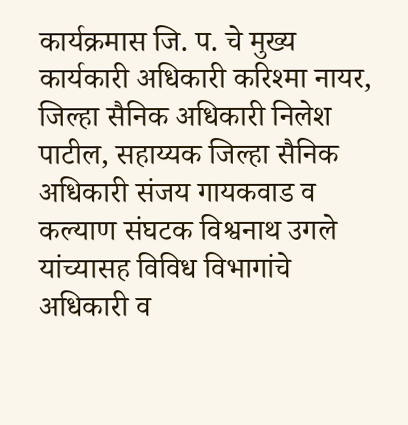कार्यक्रमास जि. प. चे मुख्य कार्यकारी अधिकारी करिश्मा नायर, जिल्हा सैनिक अधिकारी निलेश पाटील, सहाय्यक जिल्हा सैनिक अधिकारी संजय गायकवाड व कल्याण संघटक विश्वनाथ उगले यांच्यासह विविध विभागांचे अधिकारी व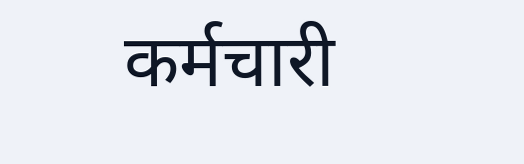कर्मचारी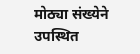मोठ्या संख्येने उपस्थित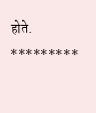होते.
*********